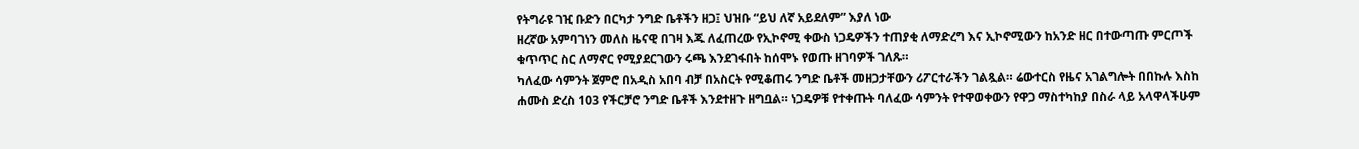የትግራዩ ገዢ ቡድን በርካታ ንግድ ቤቶችን ዘጋ፤ ህዝቡ “ይህ ለኛ አይደለም” እያለ ነው
ዘረኛው አምባገነን መለስ ዜናዊ በገዛ እጁ ለፈጠረው የኢኮኖሚ ቀውስ ነጋዴዎችን ተጠያቂ ለማድረግ እና ኢኮኖሚውን ከአንድ ዘር በተውጣጡ ምርጦች ቁጥጥር ስር ለማኖር የሚያደርገውን ሩጫ እንደገፋበት ከሰሞኑ የወጡ ዘገባዎች ገለጹ።
ካለፈው ሳምንት ጀምሮ በአዲስ አበባ ብቻ በአስርት የሚቆጠሩ ንግድ ቤቶች መዘጋታቸውን ሪፖርተራችን ገልጿል። ሬውተርስ የዜና አገልግሎት በበኩሉ እስከ ሐሙስ ድረስ 103 የችርቻሮ ንግድ ቤቶች እንደተዘጉ ዘግቧል። ነጋዴዎቹ የተቀጡት ባለፈው ሳምንት የተዋወቀውን የዋጋ ማስተካከያ በስራ ላይ አላዋላችሁም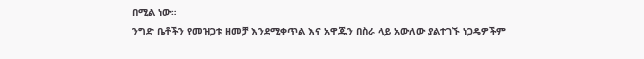በሚል ነው።
ንግድ ቤቶችን የመዝጋቱ ዘመቻ እንደሚቀጥል እና አዋጁን በስራ ላይ አውለው ያልተገኙ ነጋዴዎችም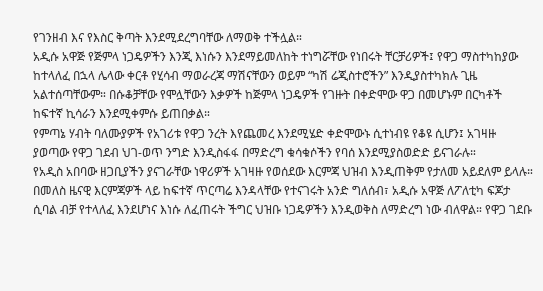የገንዘብ እና የእስር ቅጣት እንደሚደረግባቸው ለማወቅ ተችሏል።
አዲሱ አዋጅ የጅምላ ነጋዴዎችን እንጂ እነሱን እንደማይመለከት ተነግሯቸው የነበሩት ቸርቻሪዎች፤ የዋጋ ማስተካከያው ከተላለፈ በኋላ ሌላው ቀርቶ የሂሳብ ማወራረጃ ማሽናቸውን ወይም “ካሽ ሬጂስተሮችን” እንዲያስተካክሉ ጊዜ አልተሰጣቸውም። በሱቆቻቸው የሞሏቸውን እቃዎች ከጅምላ ነጋዴዎች የገዙት በቀድሞው ዋጋ በመሆኑም በርካቶች ከፍተኛ ኪሳራን እንደሚቀምሱ ይጠበቃል።
የምጣኔ ሃብት ባለሙያዎች የአገሪቱ የዋጋ ንረት እየጨመረ እንደሚሄድ ቀድሞውኑ ሲተነብዩ የቆዩ ሲሆን፤ አገዛዙ ያወጣው የዋጋ ገደብ ህገ-ወጥ ንግድ እንዲስፋፋ በማድረግ ቁሳቁሶችን የባሰ እንደሚያስወድድ ይናገራሉ።
የአዲስ አበባው ዘጋቢያችን ያናገራቸው ነዋሪዎች አገዛዙ የወሰደው እርምጃ ህዝብ እንዲጠቅም የታለመ አይደለም ይላሉ። በመለስ ዜናዊ እርምጃዎች ላይ ከፍተኛ ጥርጣሬ እንዳላቸው የተናገሩት አንድ ግለሰብ፣ አዲሱ አዋጅ ለፖለቲካ ፍጆታ ሲባል ብቻ የተላለፈ እንደሆነና እነሱ ለፈጠሩት ችግር ህዝቡ ነጋዴዎችን እንዲወቅስ ለማድረግ ነው ብለዋል። የዋጋ ገደቡ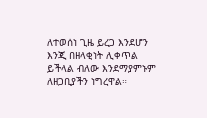ለተወሰነ ጊዜ ይረጋ እንደሆን እንጂ በዘላቂነት ሊቀጥል ይችላል ብለው እንደማያምኑም ለዘጋቢያችን ነግረዋል።